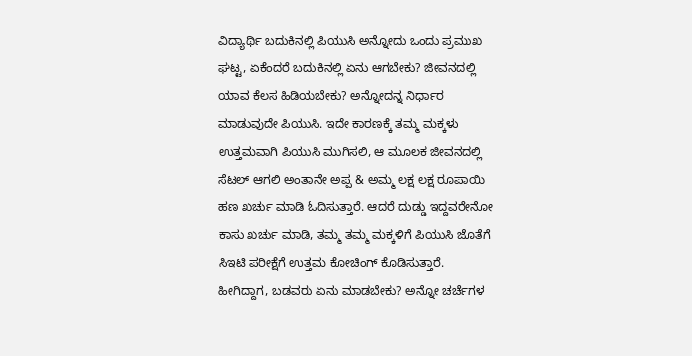ವಿದ್ಯಾರ್ಥಿ ಬದುಕಿನಲ್ಲಿ ಪಿಯುಸಿ ಅನ್ನೋದು ಒಂದು ಪ್ರಮುಖ ಘಟ್ಟ, ಏಕೆಂದರೆ ಬದುಕಿನಲ್ಲಿ ಏನು ಆಗಬೇಕು? ಜೀವನದಲ್ಲಿ ಯಾವ ಕೆಲಸ ಹಿಡಿಯಬೇಕು? ಅನ್ನೋದನ್ನ ನಿರ್ಧಾರ ಮಾಡುವುದೇ ಪಿಯುಸಿ. ಇದೇ ಕಾರಣಕ್ಕೆ ತಮ್ಮ ಮಕ್ಕಳು ಉತ್ತಮವಾಗಿ ಪಿಯುಸಿ ಮುಗಿಸಲಿ, ಆ ಮೂಲಕ ಜೀವನದಲ್ಲಿ ಸೆಟಲ್ ಆಗಲಿ ಅಂತಾನೇ ಅಪ್ಪ & ಅಮ್ಮ ಲಕ್ಷ ಲಕ್ಷ ರೂಪಾಯಿ ಹಣ ಖರ್ಚು ಮಾಡಿ ಓದಿಸುತ್ತಾರೆ. ಆದರೆ ದುಡ್ಡು ಇದ್ದವರೇನೋ ಕಾಸು ಖರ್ಚು ಮಾಡಿ, ತಮ್ಮ ತಮ್ಮ ಮಕ್ಕಳಿಗೆ ಪಿಯುಸಿ ಜೊತೆಗೆ ಸಿಇಟಿ ಪರೀಕ್ಷೆಗೆ ಉತ್ತಮ ಕೋಚಿಂಗ್ ಕೊಡಿಸುತ್ತಾರೆ. ಹೀಗಿದ್ದಾಗ, ಬಡವರು ಏನು ಮಾಡಬೇಕು? ಅನ್ನೋ ಚರ್ಚೆಗಳ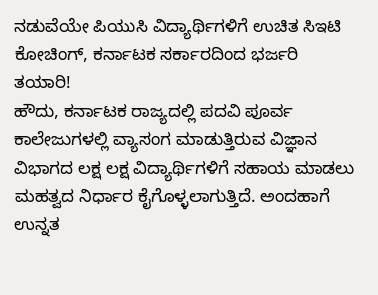ನಡುವೆಯೇ ಪಿಯುಸಿ ವಿದ್ಯಾರ್ಥಿಗಳಿಗೆ ಉಚಿತ ಸಿಇಟಿ ಕೋಚಿಂಗ್, ಕರ್ನಾಟಕ ಸರ್ಕಾರದಿಂದ ಭರ್ಜರಿ ತಯಾರಿ!
ಹೌದು, ಕರ್ನಾಟಕ ರಾಜ್ಯದಲ್ಲಿ ಪದವಿ ಪೂರ್ವ ಕಾಲೇಜುಗಳಲ್ಲಿ ವ್ಯಾಸಂಗ ಮಾಡುತ್ತಿರುವ ವಿಜ್ಞಾನ ವಿಭಾಗದ ಲಕ್ಷ ಲಕ್ಷ ವಿದ್ಯಾರ್ಥಿಗಳಿಗೆ ಸಹಾಯ ಮಾಡಲು ಮಹತ್ವದ ನಿರ್ಧಾರ ಕೈಗೊಳ್ಳಲಾಗುತ್ತಿದೆ. ಅಂದಹಾಗೆ ಉನ್ನತ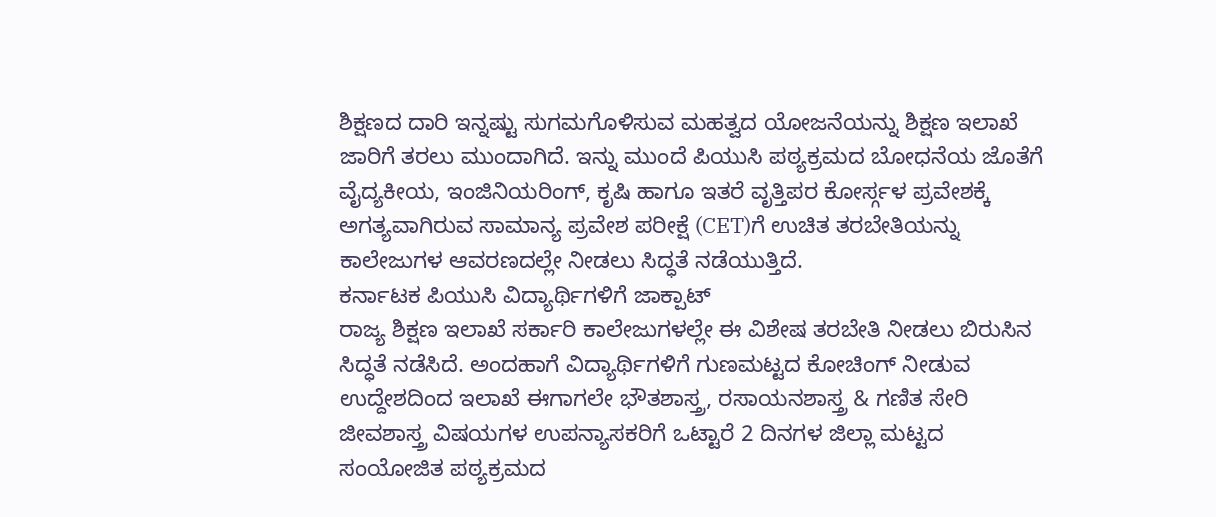ಶಿಕ್ಷಣದ ದಾರಿ ಇನ್ನಷ್ಟು ಸುಗಮಗೊಳಿಸುವ ಮಹತ್ವದ ಯೋಜನೆಯನ್ನು ಶಿಕ್ಷಣ ಇಲಾಖೆ ಜಾರಿಗೆ ತರಲು ಮುಂದಾಗಿದೆ. ಇನ್ನು ಮುಂದೆ ಪಿಯುಸಿ ಪಠ್ಯಕ್ರಮದ ಬೋಧನೆಯ ಜೊತೆಗೆ ವೈದ್ಯಕೀಯ, ಇಂಜಿನಿಯರಿಂಗ್, ಕೃಷಿ ಹಾಗೂ ಇತರೆ ವೃತ್ತಿಪರ ಕೋರ್ಸ್ಗಳ ಪ್ರವೇಶಕ್ಕೆ ಅಗತ್ಯವಾಗಿರುವ ಸಾಮಾನ್ಯ ಪ್ರವೇಶ ಪರೀಕ್ಷೆ (CET)ಗೆ ಉಚಿತ ತರಬೇತಿಯನ್ನು ಕಾಲೇಜುಗಳ ಆವರಣದಲ್ಲೇ ನೀಡಲು ಸಿದ್ಧತೆ ನಡೆಯುತ್ತಿದೆ.
ಕರ್ನಾಟಕ ಪಿಯುಸಿ ವಿದ್ಯಾರ್ಥಿಗಳಿಗೆ ಜಾಕ್ಪಾಟ್
ರಾಜ್ಯ ಶಿಕ್ಷಣ ಇಲಾಖೆ ಸರ್ಕಾರಿ ಕಾಲೇಜುಗಳಲ್ಲೇ ಈ ವಿಶೇಷ ತರಬೇತಿ ನೀಡಲು ಬಿರುಸಿನ ಸಿದ್ಧತೆ ನಡೆಸಿದೆ. ಅಂದಹಾಗೆ ವಿದ್ಯಾರ್ಥಿಗಳಿಗೆ ಗುಣಮಟ್ಟದ ಕೋಚಿಂಗ್ ನೀಡುವ ಉದ್ದೇಶದಿಂದ ಇಲಾಖೆ ಈಗಾಗಲೇ ಭೌತಶಾಸ್ತ್ರ, ರಸಾಯನಶಾಸ್ತ್ರ & ಗಣಿತ ಸೇರಿ ಜೀವಶಾಸ್ತ್ರ ವಿಷಯಗಳ ಉಪನ್ಯಾಸಕರಿಗೆ ಒಟ್ಟಾರೆ 2 ದಿನಗಳ ಜಿಲ್ಲಾ ಮಟ್ಟದ ಸಂಯೋಜಿತ ಪಠ್ಯಕ್ರಮದ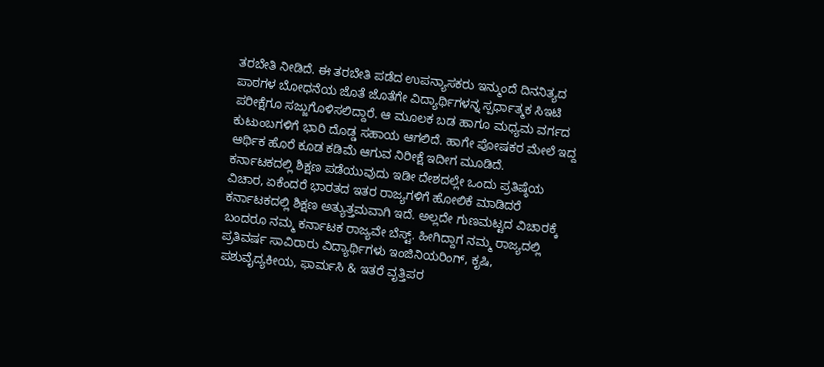ತರಬೇತಿ ನೀಡಿದೆ. ಈ ತರಬೇತಿ ಪಡೆದ ಉಪನ್ಯಾಸಕರು ಇನ್ಮುಂದೆ ದಿನನಿತ್ಯದ ಪಾಠಗಳ ಬೋಧನೆಯ ಜೊತೆ ಜೊತೆಗೇ ವಿದ್ಯಾರ್ಥಿಗಳನ್ನ ಸ್ಪರ್ಧಾತ್ಮಕ ಸಿಇಟಿ ಪರೀಕ್ಷೆಗೂ ಸಜ್ಜುಗೊಳಿಸಲಿದ್ದಾರೆ. ಆ ಮೂಲಕ ಬಡ ಹಾಗೂ ಮಧ್ಯಮ ವರ್ಗದ ಕುಟುಂಬಗಳಿಗೆ ಭಾರಿ ದೊಡ್ಡ ಸಹಾಯ ಆಗಲಿದೆ. ಹಾಗೇ ಪೋಷಕರ ಮೇಲೆ ಇದ್ದ ಆರ್ಥಿಕ ಹೊರೆ ಕೂಡ ಕಡಿಮೆ ಆಗುವ ನಿರೀಕ್ಷೆ ಇದೀಗ ಮೂಡಿದೆ.
ಕರ್ನಾಟಕದಲ್ಲಿ ಶಿಕ್ಷಣ ಪಡೆಯುವುದು ಇಡೀ ದೇಶದಲ್ಲೇ ಒಂದು ಪ್ರತಿಷ್ಠೆಯ ವಿಚಾರ, ಏಕೆಂದರೆ ಭಾರತದ ಇತರ ರಾಜ್ಯಗಳಿಗೆ ಹೋಲಿಕೆ ಮಾಡಿದರೆ ಕರ್ನಾಟಕದಲ್ಲಿ ಶಿಕ್ಷಣ ಅತ್ಯುತ್ತಮವಾಗಿ ಇದೆ. ಅಲ್ಲದೇ ಗುಣಮಟ್ಟದ ವಿಚಾರಕ್ಕೆ ಬಂದರೂ ನಮ್ಮ ಕರ್ನಾಟಕ ರಾಜ್ಯವೇ ಬೆಸ್ಟ್. ಹೀಗಿದ್ದಾಗ ನಮ್ಮ ರಾಜ್ಯದಲ್ಲಿ ಪ್ರತಿವರ್ಷ ಸಾವಿರಾರು ವಿದ್ಯಾರ್ಥಿಗಳು ಇಂಜಿನಿಯರಿಂಗ್, ಕೃಷಿ, ಪಶುವೈದ್ಯಕೀಯ, ಫಾರ್ಮಸಿ & ಇತರೆ ವೃತ್ತಿಪರ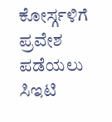ಕೋರ್ಸ್ಗಳಿಗೆ ಪ್ರವೇಶ ಪಡೆಯಲು ಸಿಇಟಿ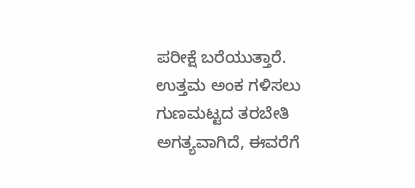ಪರೀಕ್ಷೆ ಬರೆಯುತ್ತಾರೆ. ಉತ್ತಮ ಅಂಕ ಗಳಿಸಲು ಗುಣಮಟ್ಟದ ತರಬೇತಿ ಅಗತ್ಯವಾಗಿದೆ, ಈವರೆಗೆ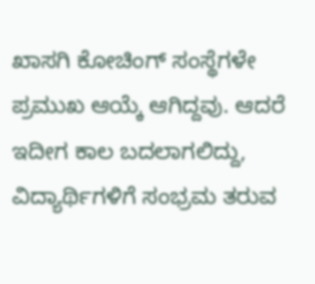ಖಾಸಗಿ ಕೋಚಿಂಗ್ ಸಂಸ್ಥೆಗಳೇ ಪ್ರಮುಖ ಆಯ್ಕೆ ಆಗಿದ್ದವು. ಆದರೆ ಇದೀಗ ಕಾಲ ಬದಲಾಗಲಿದ್ದು, ವಿದ್ಯಾರ್ಥಿಗಳಿಗೆ ಸಂಭ್ರಮ ತರುವ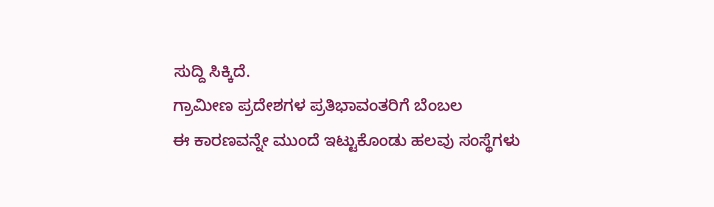ಸುದ್ದಿ ಸಿಕ್ಕಿದೆ.
ಗ್ರಾಮೀಣ ಪ್ರದೇಶಗಳ ಪ್ರತಿಭಾವಂತರಿಗೆ ಬೆಂಬಲ
ಈ ಕಾರಣವನ್ನೇ ಮುಂದೆ ಇಟ್ಟುಕೊಂಡು ಹಲವು ಸಂಸ್ಥೆಗಳು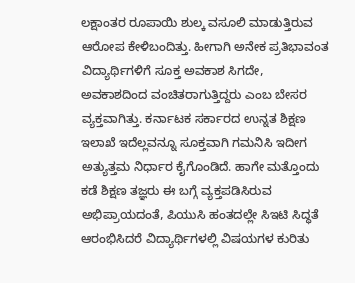ಲಕ್ಷಾಂತರ ರೂಪಾಯಿ ಶುಲ್ಕ ವಸೂಲಿ ಮಾಡುತ್ತಿರುವ ಆರೋಪ ಕೇಳಿಬಂದಿತ್ತು. ಹೀಗಾಗಿ ಅನೇಕ ಪ್ರತಿಭಾವಂತ ವಿದ್ಯಾರ್ಥಿಗಳಿಗೆ ಸೂಕ್ತ ಅವಕಾಶ ಸಿಗದೇ, ಅವಕಾಶದಿಂದ ವಂಚಿತರಾಗುತ್ತಿದ್ದರು ಎಂಬ ಬೇಸರ ವ್ಯಕ್ತವಾಗಿತ್ತು. ಕರ್ನಾಟಕ ಸರ್ಕಾರದ ಉನ್ನತ ಶಿಕ್ಷಣ ಇಲಾಖೆ ಇದೆಲ್ಲವನ್ನೂ ಸೂಕ್ತವಾಗಿ ಗಮನಿಸಿ ಇದೀಗ ಅತ್ಯುತ್ತಮ ನಿರ್ಧಾರ ಕೈಗೊಂಡಿದೆ. ಹಾಗೇ ಮತ್ತೊಂದು ಕಡೆ ಶಿಕ್ಷಣ ತಜ್ಞರು ಈ ಬಗ್ಗೆ ವ್ಯಕ್ತಪಡಿಸಿರುವ ಅಭಿಪ್ರಾಯದಂತೆ, ಪಿಯುಸಿ ಹಂತದಲ್ಲೇ ಸಿಇಟಿ ಸಿದ್ಧತೆ ಆರಂಭಿಸಿದರೆ ವಿದ್ಯಾರ್ಥಿಗಳಲ್ಲಿ ವಿಷಯಗಳ ಕುರಿತು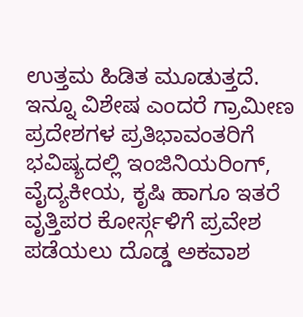ಉತ್ತಮ ಹಿಡಿತ ಮೂಡುತ್ತದೆ. ಇನ್ನೂ ವಿಶೇಷ ಎಂದರೆ ಗ್ರಾಮೀಣ ಪ್ರದೇಶಗಳ ಪ್ರತಿಭಾವಂತರಿಗೆ ಭವಿಷ್ಯದಲ್ಲಿ ಇಂಜಿನಿಯರಿಂಗ್, ವೈದ್ಯಕೀಯ, ಕೃಷಿ ಹಾಗೂ ಇತರೆ ವೃತ್ತಿಪರ ಕೋರ್ಸ್ಗಳಿಗೆ ಪ್ರವೇಶ ಪಡೆಯಲು ದೊಡ್ಡ ಅಕವಾಶ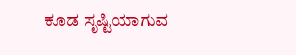ಕೂಡ ಸೃಷ್ಟಿಯಾಗುವ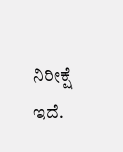ನಿರೀಕ್ಷೆ ಇದೆ.